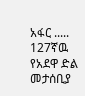አፋር ..... 127ኛዉ የአደዋ ድል መታሰቢያ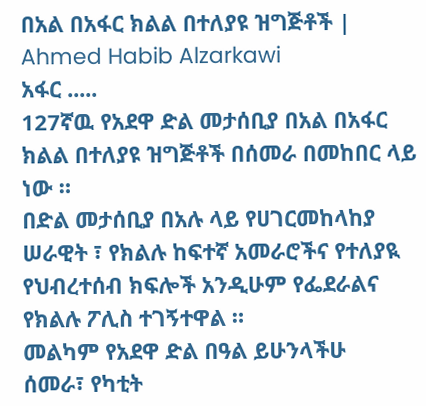በአል በአፋር ክልል በተለያዩ ዝግጅቶች | Ahmed Habib Alzarkawi
አፋር .....
127ኛዉ የአደዋ ድል መታሰቢያ በአል በአፋር ክልል በተለያዩ ዝግጅቶች በሰመራ በመከበር ላይ ነው ።
በድል መታሰቢያ በአሉ ላይ የሀገርመከላከያ ሠራዊት ፣ የክልሉ ከፍተኛ አመራሮችና የተለያዪ የህብረተሰብ ክፍሎች አንዲሁም የፌደራልና የክልሉ ፖሊስ ተገኝተዋል ።
መልካም የአደዋ ድል በዓል ይሁንላችሁ
ሰመራ፣ የካቲት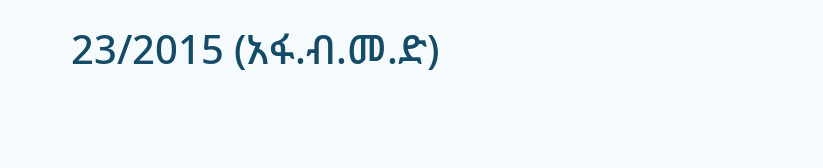23/2015 (አፋ.ብ.መ.ድ)